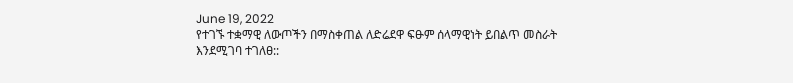June 19, 2022
የተገኙ ተቋማዊ ለውጦችን በማስቀጠል ለድሬደዋ ፍፁም ሰላማዊነት ይበልጥ መስራት እንደሚገባ ተገለፀ::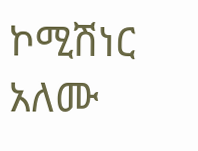ኮሚሽነር አለሙ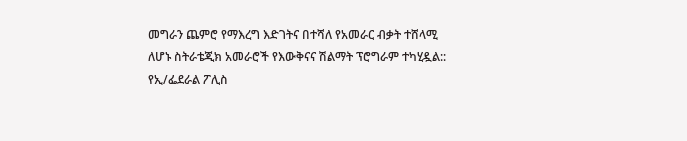መግራን ጨምሮ የማእረግ እድገትና በተሻለ የአመራር ብቃት ተሸላሚ ለሆኑ ስትራቴጂክ አመራሮች የእውቅናና ሽልማት ፕሮግራም ተካሂዷል:: የኢ/ፌደራል ፖሊስ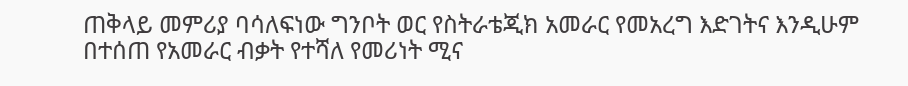ጠቅላይ መምሪያ ባሳለፍነው ግንቦት ወር የስትራቴጂክ አመራር የመአረግ እድገትና እንዲሁም በተሰጠ የአመራር ብቃት የተሻለ የመሪነት ሚና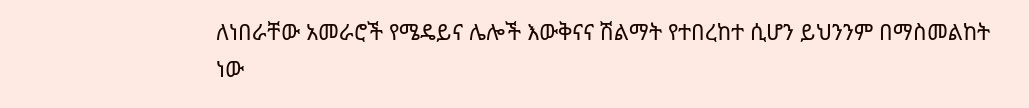ለነበራቸው አመራሮች የሜዴይና ሌሎች እውቅናና ሽልማት የተበረከተ ሲሆን ይህንንም በማስመልከት ነው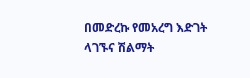በመድረኩ የመአረግ እድገት ላገኙና ሽልማት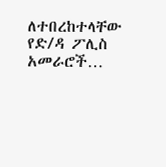ለተበረከተላቸው የድ/ዳ ፖሊስ አመራሮች…